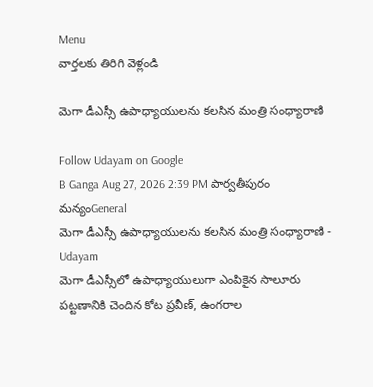Menu
వార్తలకు తిరిగి వెళ్లండి

మెగా డీఎస్సీ ఉపాధ్యాయులను కలసిన మంత్రి సంధ్యారాణి

Follow Udayam on Google
B Ganga Aug 27, 2026 2:39 PM పార్వతీపురం మన్యంGeneral
మెగా డీఎస్సీ ఉపాధ్యాయులను కలసిన మంత్రి సంధ్యారాణి - Udayam
మెగా డీఎస్సీలో ఉపాధ్యాయులుగా ఎంపికైన సాలూరు పట్టణానికి చెందిన కోట ప్రవీణ్, ఉంగరాల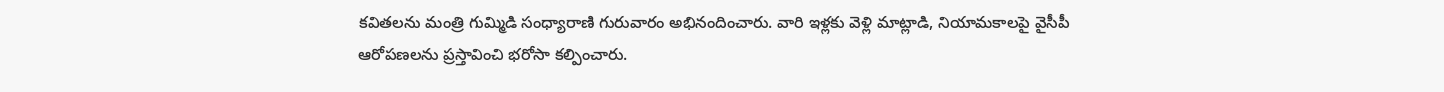కవితలను మంత్రి గుమ్మిడి సంధ్యారాణి గురువారం అభినందించారు. వారి ఇళ్లకు వెళ్లి మాట్లాడి, నియామకాలపై వైసీపీ ఆరోపణలను ప్రస్తావించి భరోసా కల్పించారు.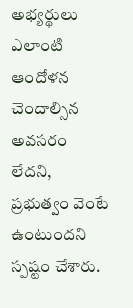అభ్యర్థులు ఎలాంటి ఆందోళన చెందాల్సిన అవసరం లేదని, ప్రభుత్వం వెంటే ఉంటుందని స్పష్టం చేశారు.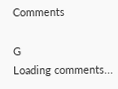Comments

G
Loading comments...